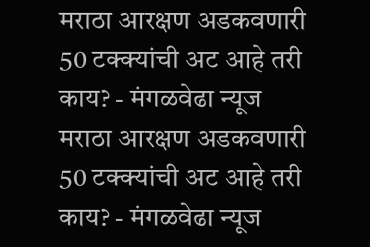मराठा आरक्षण अडकवणारी 50 टक्क्यांची अट आहे तरी काय? - मंगळवेढा न्यूज
मराठा आरक्षण अडकवणारी 50 टक्क्यांची अट आहे तरी काय? - मंगळवेढा न्यूज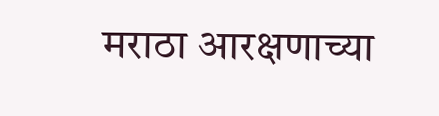मराठा आरक्षणाच्या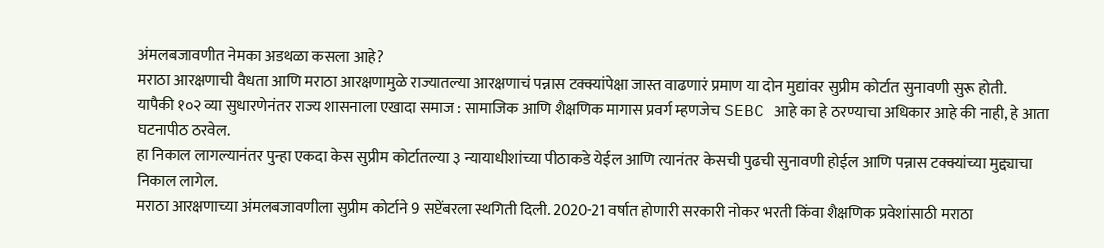अंमलबजावणीत नेमका अडथळा कसला आहे?
मराठा आरक्षणाची वैधता आणि मराठा आरक्षणामुळे राज्यातल्या आरक्षणाचं पन्नास टक्क्यांपेक्षा जास्त वाढणारं प्रमाण या दोन मुद्यांवर सुप्रीम कोर्टात सुनावणी सुरू होती.
यापैकी १०२ व्या सुधारणेनंतर राज्य शासनाला एखादा समाज : सामाजिक आणि शैक्षणिक मागास प्रवर्ग म्हणजेच SEBC आहे का हे ठरण्याचा अधिकार आहे की नाही, हे आता घटनापीठ ठरवेल.
हा निकाल लागल्यानंतर पुन्हा एकदा केस सुप्रीम कोर्टातल्या ३ न्यायाधीशांच्या पीठाकडे येईल आणि त्यानंतर केसची पुढची सुनावणी होईल आणि पन्नास टक्क्यांच्या मुद्द्याचा निकाल लागेल.
मराठा आरक्षणाच्या अंमलबजावणीला सुप्रीम कोर्टाने 9 सप्टेंबरला स्थगिती दिली. 2020-21 वर्षात होणारी सरकारी नोकर भरती किंवा शैक्षणिक प्रवेशांसाठी मराठा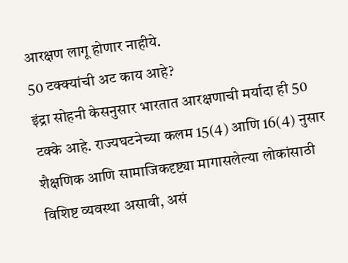आरक्षण लागू होणार नाहीये.
50 टक्क्यांची अट काय आहे?
इंद्रा सोहनी केसनुसार भारतात आरक्षणाची मर्यादा ही 50 टक्के आहे. राज्यघटनेच्या कलम 15(4) आणि 16(4) नुसार शैक्षणिक आणि सामाजिकदृष्ट्या मागासलेल्या लोकांसाठी विशिष्ट व्यवस्था असावी, असं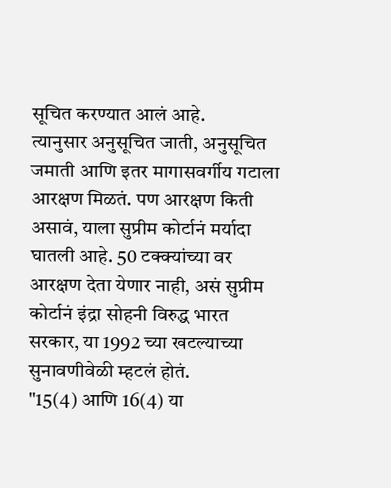सूचित करण्यात आलं आहे.
त्यानुसार अनुसूचित जाती, अनुसूचित जमाती आणि इतर मागासवर्गीय गटाला आरक्षण मिळतं. पण आरक्षण किती असावं, याला सुप्रीम कोर्टानं मर्यादा घातली आहे. 50 टक्क्यांच्या वर आरक्षण देता येणार नाही, असं सुप्रीम कोर्टानं इंद्रा सोहनी विरुद्ध भारत सरकार, या 1992 च्या खटल्याच्या सुनावणीवेळी म्हटलं होतं.
"15(4) आणि 16(4) या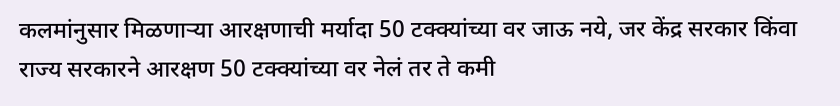कलमांनुसार मिळणाऱ्या आरक्षणाची मर्यादा 50 टक्क्यांच्या वर जाऊ नये, जर केंद्र सरकार किंवा राज्य सरकारने आरक्षण 50 टक्क्यांच्या वर नेलं तर ते कमी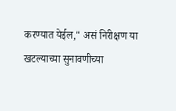करण्यात येईल," असं निरीक्षण या खटल्याच्या सुनावणीच्या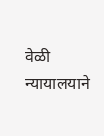वेळी न्यायालयाने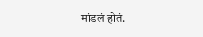मांडलं होतं.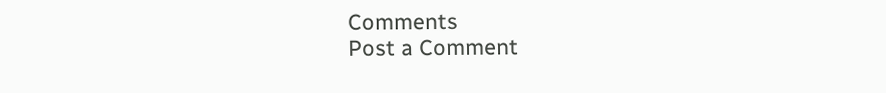Comments
Post a Comment